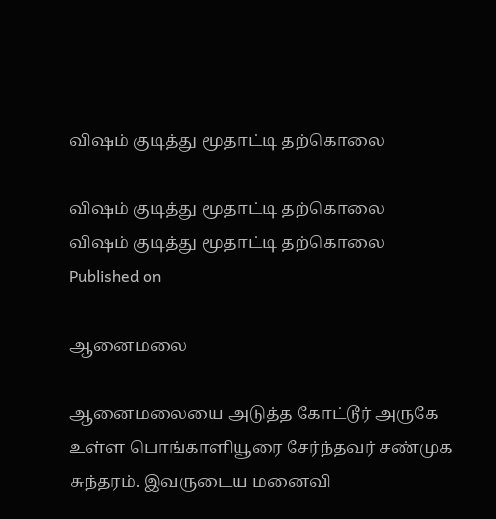விஷம் குடித்து மூதாட்டி தற்கொலை

விஷம் குடித்து மூதாட்டி தற்கொலை
விஷம் குடித்து மூதாட்டி தற்கொலை
Published on

ஆனைமலை

ஆனைமலையை அடுத்த கோட்டூர் அருகே உள்ள பொங்காளியூரை சேர்ந்தவர் சண்முக சுந்தரம். இவருடைய மனைவி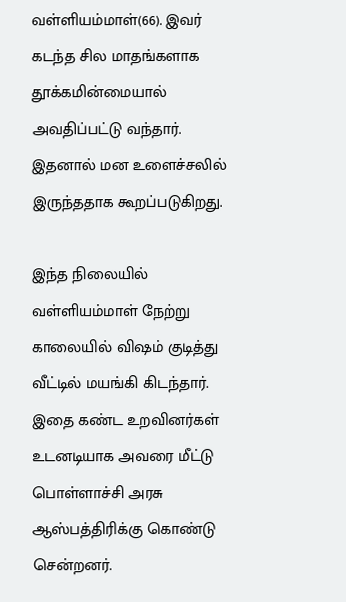வள்ளியம்மாள்(66). இவர் கடந்த சில மாதங்களாக தூக்கமின்மையால் அவதிப்பட்டு வந்தார். இதனால் மன உளைச்சலில் இருந்ததாக கூறப்படுகிறது.

இந்த நிலையில் வள்ளியம்மாள் நேற்று காலையில் விஷம் குடித்து வீட்டில் மயங்கி கிடந்தார். இதை கண்ட உறவினர்கள் உடனடியாக அவரை மீட்டு பொள்ளாச்சி அரசு ஆஸ்பத்திரிக்கு கொண்டு சென்றனர்.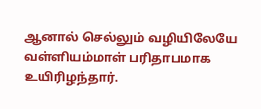ஆனால் செல்லும் வழியிலேயே வள்ளியம்மாள் பரிதாபமாக உயிரிழந்தார்.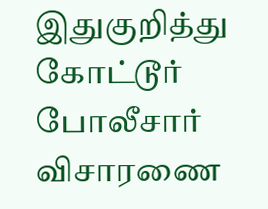இதுகுறித்து கோட்டூர் போலீசார் விசாரணை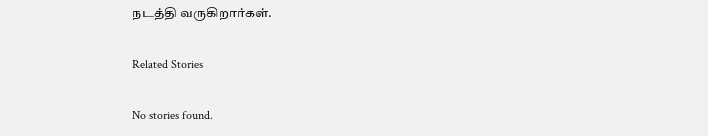நடத்தி வருகிறார்கள்.

Related Stories

No stories found.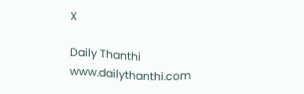X

Daily Thanthi
www.dailythanthi.com